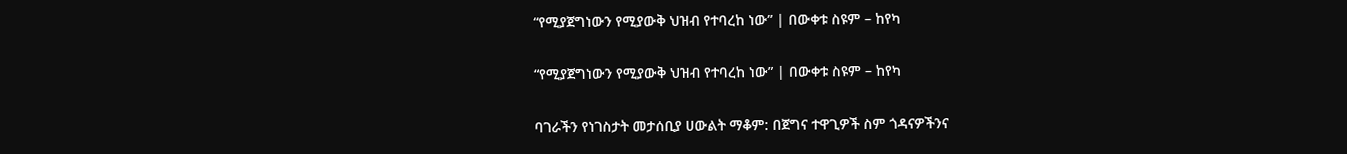“የሚያጀግነውን የሚያውቅ ህዝብ የተባረከ ነው” | በውቀቱ ስዩም – ከየካ

“የሚያጀግነውን የሚያውቅ ህዝብ የተባረከ ነው” | በውቀቱ ስዩም – ከየካ

ባገራችን የነገስታት መታሰቢያ ሀውልት ማቆም: በጀግና ተዋጊዎች ስም ጎዳናዎችንና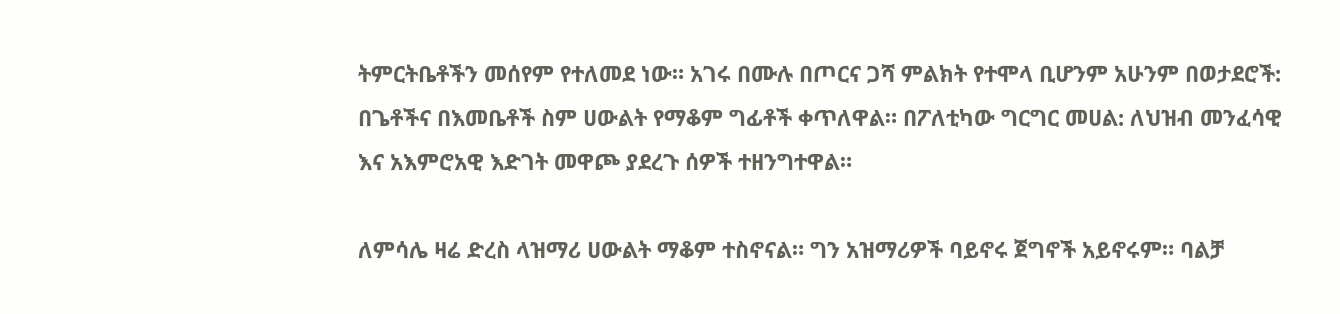ትምርትቤቶችን መሰየም የተለመደ ነው። አገሩ በሙሉ በጦርና ጋሻ ምልክት የተሞላ ቢሆንም አሁንም በወታደሮች: በጌቶችና በእመቤቶች ስም ሀውልት የማቆም ግፊቶች ቀጥለዋል። በፖለቲካው ግርግር መሀል: ለህዝብ መንፈሳዊ እና አእምሮአዊ እድገት መዋጮ ያደረጉ ሰዎች ተዘንግተዋል።

ለምሳሌ ዛሬ ድረስ ላዝማሪ ሀውልት ማቆም ተስኖናል። ግን አዝማሪዎች ባይኖሩ ጀግኖች አይኖሩም። ባልቻ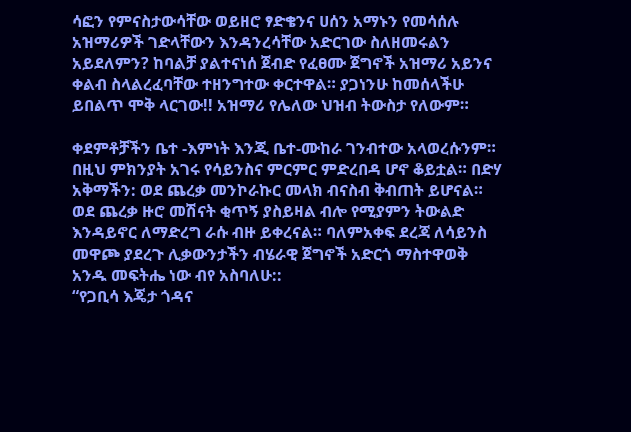ሳፎን የምናስታውሳቸው ወይዘሮ ፃድቄንና ሀሰን አማኑን የመሳሰሉ አዝማሪዎች ገድላቸውን እንዳንረሳቸው አድርገው ስለዘመሩልን አይደለምን? ከባልቻ ያልተናነሰ ጀብድ የፈፀሙ ጀግኖች አዝማሪ አይንና ቀልብ ስላልረፈባቸው ተዘንግተው ቀርተዋል። ያጋነንሁ ከመሰላችሁ ይበልጥ ሞቅ ላርገው!! አዝማሪ የሌለው ህዝብ ትውስታ የለውም።

ቀደምቶቻችን ቤተ -እምነት እንጂ ቤተ-ሙከራ ገንብተው አላወረሱንም። በዚህ ምክንያት አገሩ የሳይንስና ምርምር ምድረበዳ ሆኖ ቆይቷል። በድሃ አቅማችን: ወደ ጨረቃ መንኮራኩር መላክ ብናስብ ቅብጠት ይሆናል። ወደ ጨረቃ ዙሮ መሽናት ቂጥኝ ያስይዛል ብሎ የሚያምን ትውልድ እንዳይኖር ለማድረግ ራሱ ብዙ ይቀረናል። ባለምአቀፍ ደረጃ ለሳይንስ መዋጮ ያደረጉ ሊቃውንታችን ብሄራዊ ጀግኖች አድርጎ ማስተዋወቅ አንዱ መፍትሔ ነው ብየ አስባለሁ::
“የጋቢሳ እጄታ ጎዳና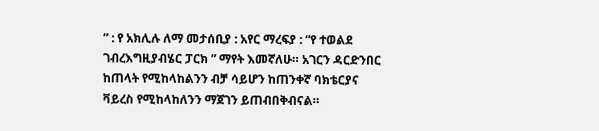” : የ አክሊሉ ለማ መታሰቢያ : አየር ማረፍያ : “የ ተወልደ ገብረእግዚያብሄር ፓርክ ” ማየት እመኛለሁ። አገርን ዳርድንበር ከጠላት የሚከላከልንን ብቻ ሳይሆን ከጠንቀኛ ባክቴርያና ቫይረስ የሚከላከለንን ማጀገን ይጠብበቅብናል።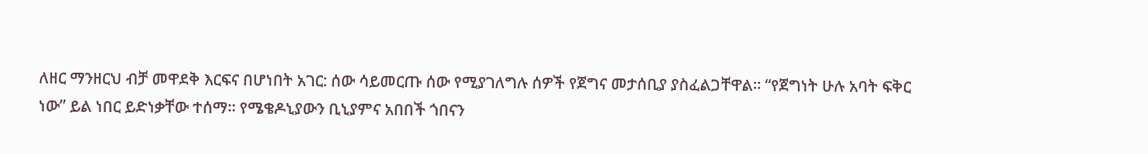ለዘር ማንዘርህ ብቻ መዋደቅ እርፍና በሆነበት አገር: ሰው ሳይመርጡ ሰው የሚያገለግሉ ሰዎች የጀግና መታሰቢያ ያስፈልጋቸዋል። “የጀግነት ሁሉ አባት ፍቅር ነው” ይል ነበር ይድነቃቸው ተሰማ። የሜቄዶኒያውን ቢኒያምና አበበች ጎበናን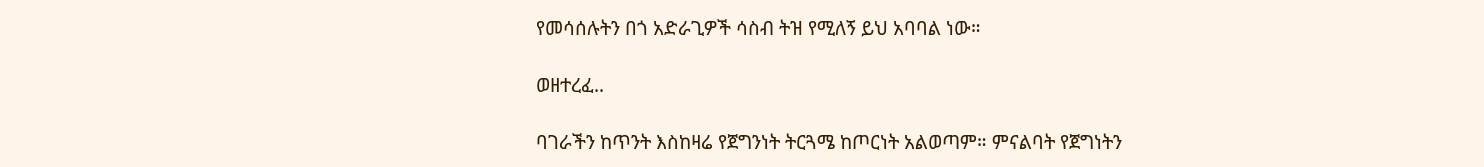የመሳሰሉትን በጎ አድራጊዎች ሳስብ ትዝ የሚለኝ ይህ አባባል ነው።

ወዘተረፈ..

ባገራችን ከጥንት እስከዛሬ የጀግንነት ትርጓሜ ከጦርነት አልወጣም። ምናልባት የጀግነትን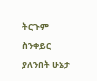ትርጉም ስንቀይር ያለንበት ሁኔታ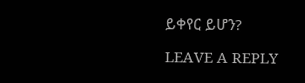ይቀየር ይሆን?

LEAVE A REPLY